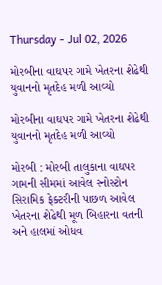Thursday - Jul 02, 2026

મોરબીના વાઘપર ગામે ખેતરના શેઢેથી યુવાનનો મૃતદેહ મળી આવ્યો

મોરબીના વાઘપર ગામે ખેતરના શેઢેથી યુવાનનો મૃતદેહ મળી આવ્યો

મોરબી : મોરબી તાલુકાના વાઘપર ગામની સીમમાં આવેલ સ્નોસ્ટોન સિરામિક ફેક્ટરીની પાછળ આવેલ ખેતરના શેઢેથી મૂળ બિહારના વતની અને હાલમાં ઓધવ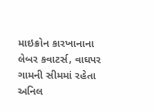માઇક્રોન કારખાનાના લેબર કવાટર્સ, વાઘપર ગામની સીમમાં રહેતા અનિલ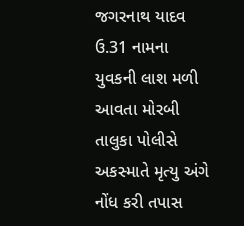જગરનાથ યાદવ ઉ.31 નામના યુવકની લાશ મળી આવતા મોરબી તાલુકા પોલીસે અકસ્માતે મૃત્યુ અંગે નોંધ કરી તપાસ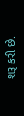શરૂ કરી છે.